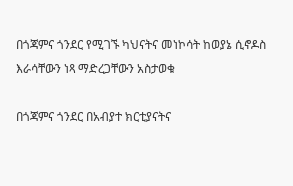በጎጃምና ጎንደር የሚገኙ ካህናትና መነኮሳት ከወያኔ ሲኖዶስ እራሳቸውን ነጻ ማድረጋቸውን አስታወቁ

በጎጃምና ጎንደር በአብያተ ክርቲያናትና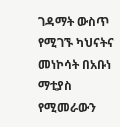ገዳማት ውስጥ የሚገኙ ካህናትና መነኮሳት በአቡነ ማቲያስ የሚመራውን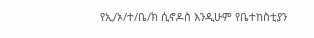የኢ/ኦ/ተ/ቤ/ክ ሲኖዶስ እንዲሁም የቤተከስቲያን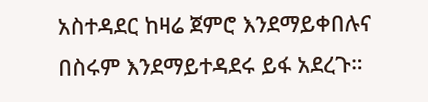አስተዳደር ከዛሬ ጀምሮ እንደማይቀበሉና በስሩም እንደማይተዳደሩ ይፋ አደረጉ።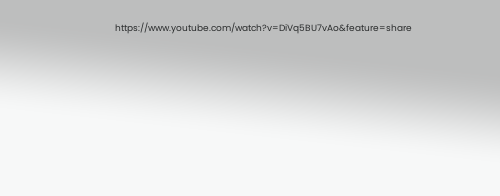https://www.youtube.com/watch?v=DiVq5BU7vAo&feature=share